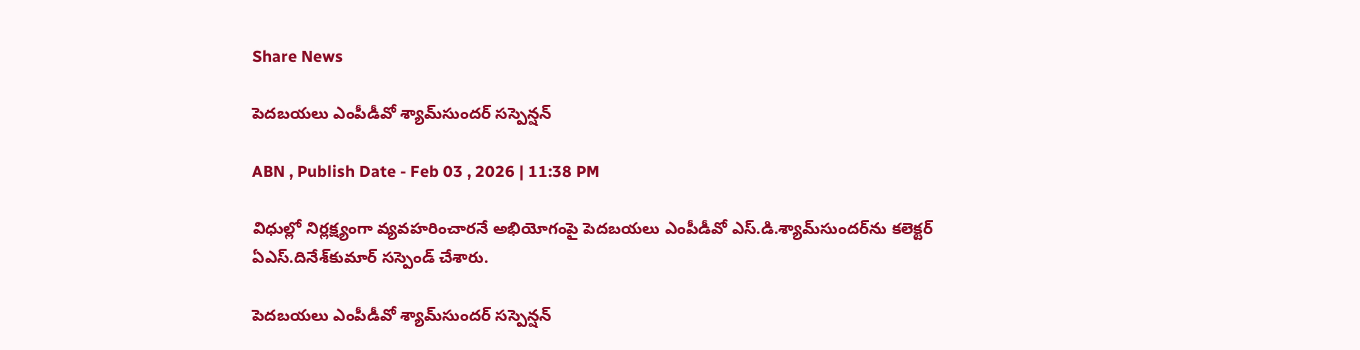Share News

పెదబయలు ఎంపీడీవో శ్యామ్‌సుందర్‌ సస్పెన్షన్‌

ABN , Publish Date - Feb 03 , 2026 | 11:38 PM

విధుల్లో నిర్లక్ష్యంగా వ్యవహరించారనే అభియోగంపై పెదబయలు ఎంపీడీవో ఎస్‌.డి.శ్యామ్‌సుందర్‌ను కలెక్టర్‌ ఏఎస్‌.దినేశ్‌కుమార్‌ సస్పెండ్‌ చేశారు.

పెదబయలు ఎంపీడీవో శ్యామ్‌సుందర్‌ సస్పెన్షన్‌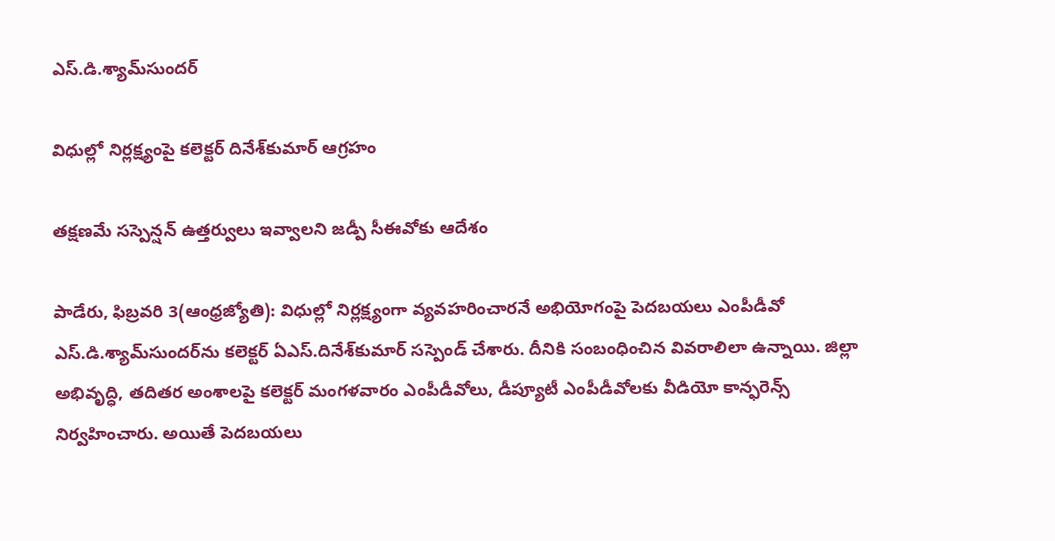ఎస్‌.డి.శ్యామ్‌సుందర్‌

విధుల్లో నిర్లక్ష్యంపై కలెక్టర్‌ దినేశ్‌కుమార్‌ ఆగ్రహం

తక్షణమే సస్పెన్షన్‌ ఉత్తర్వులు ఇవ్వాలని జడ్పీ సీఈవోకు ఆదేశం

పాడేరు, ఫిబ్రవరి 3(ఆంధ్రజ్యోతి): విధుల్లో నిర్లక్ష్యంగా వ్యవహరించారనే అభియోగంపై పెదబయలు ఎంపీడీవో ఎస్‌.డి.శ్యామ్‌సుందర్‌ను కలెక్టర్‌ ఏఎస్‌.దినేశ్‌కుమార్‌ సస్పెండ్‌ చేశారు. దీనికి సంబంధించిన వివరాలిలా ఉన్నాయి. జిల్లా అభివృద్ధి, తదితర అంశాలపై కలెక్టర్‌ మంగళవారం ఎంపీడీవోలు, డీప్యూటీ ఎంపీడీవోలకు వీడియో కాన్ఫరెన్స్‌ నిర్వహించారు. అయితే పెదబయలు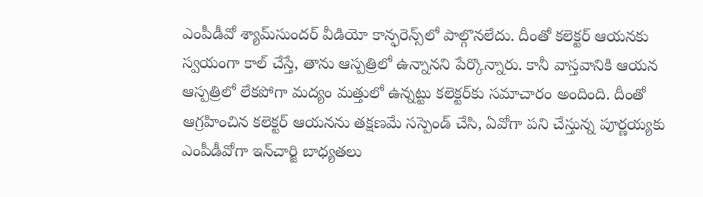ఎంపీడీవో శ్యామ్‌సుందర్‌ వీడియో కాన్ఫరెన్స్‌లో పాల్గొనలేదు. దీంతో కలెక్టర్‌ ఆయనకు స్వయంగా కాల్‌ చేస్తే, తాను ఆస్పత్రిలో ఉన్నానని పేర్కొన్నారు. కానీ వాస్తవానికి ఆయన ఆస్పత్రిలో లేకపోగా మద్యం మత్తులో ఉన్నట్టు కలెక్టర్‌కు సమాచారం అందింది. దీంతో ఆగ్రహించిన కలెక్టర్‌ ఆయనను తక్షణమే సస్పెండ్‌ చేసి, ఏవోగా పని చేస్తున్న పూర్ణయ్యకు ఎంపీడీవోగా ఇన్‌చార్జి బాధ్యతలు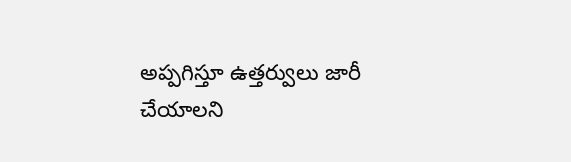అప్పగిస్తూ ఉత్తర్వులు జారీ చేయాలని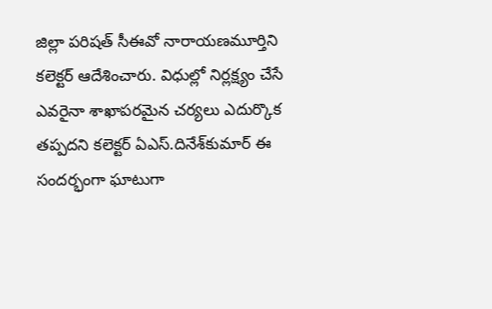జిల్లా పరిషత్‌ సీఈవో నారాయణమూర్తిని కలెక్టర్‌ ఆదేశించారు. విధుల్లో నిర్లక్ష్యం చేసే ఎవరైనా శాఖాపరమైన చర్యలు ఎదుర్కొక తప్పదని కలెక్టర్‌ ఏఎస్‌.దినేశ్‌కుమార్‌ ఈ సందర్భంగా ఘాటుగా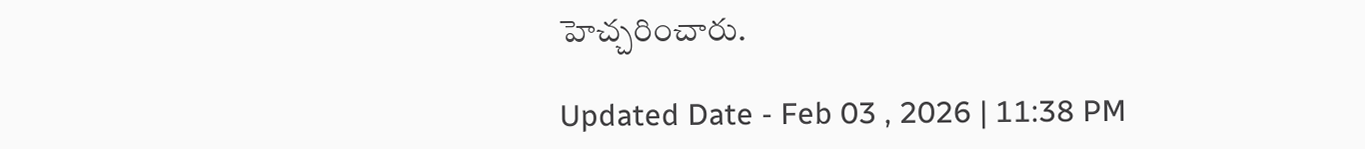హెచ్చరించారు.

Updated Date - Feb 03 , 2026 | 11:38 PM